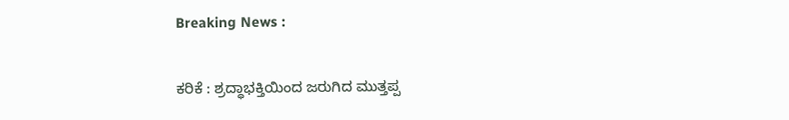Breaking News :

ಕರಿಕೆ : ಶ್ರದ್ಧಾಭಕ್ತಿಯಿಂದ ಜರುಗಿದ ಮುತ್ತಪ್ಪ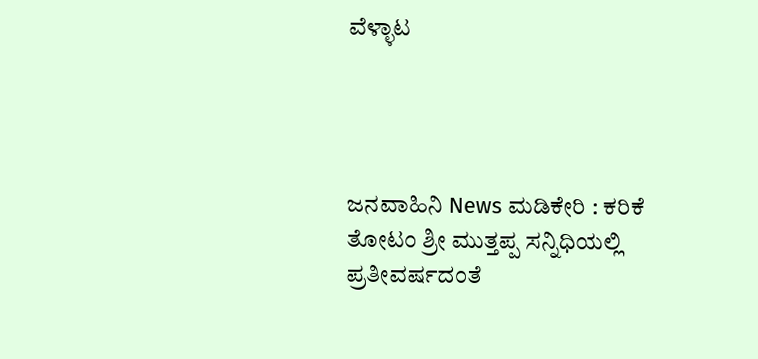ವೆಳ್ಳಾಟ




ಜನವಾಹಿನಿ News ಮಡಿಕೇರಿ : ಕರಿಕೆ ತೋಟಂ ಶ್ರೀ ಮುತ್ತಪ್ಪ ಸನ್ನಿಧಿಯಲ್ಲಿ ಪ್ರತೀವರ್ಷದಂತೆ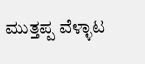ಮುತ್ತಪ್ಪ ವೆಳ್ಳಾಟ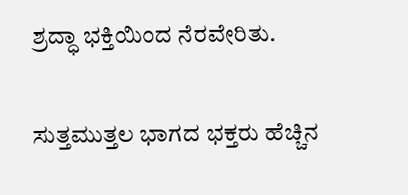ಶ್ರದ್ಧಾ ಭಕ್ತಿಯಿಂದ ನೆರವೇರಿತು.

ಸುತ್ತಮುತ್ತಲ ಭಾಗದ ಭಕ್ತರು ಹೆಚ್ಚಿನ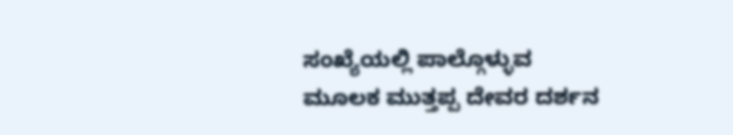ಸಂಖ್ಯೆಯಲ್ಲಿ ಪಾಲ್ಗೊಳ್ಳುವ ಮೂಲಕ ಮುತ್ತಪ್ಪ ದೇವರ ದರ್ಶನ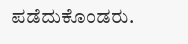ಪಡೆದುಕೊಂಡರು.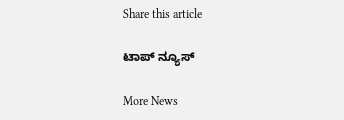Share this article

ಟಾಪ್ ನ್ಯೂಸ್

More News